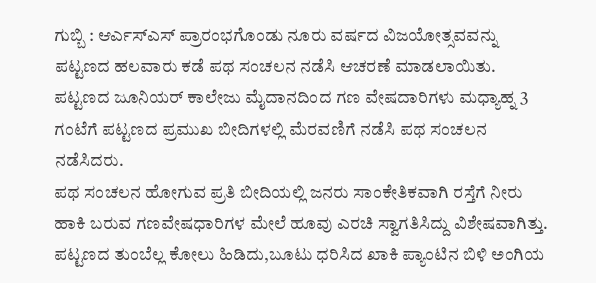ಗುಬ್ಬಿ : ಆರ್ಎಸ್ಎಸ್ ಪ್ರಾರಂಭಗೊಂಡು ನೂರು ವರ್ಷದ ವಿಜಯೋತ್ಸವವನ್ನು ಪಟ್ಟಣದ ಹಲವಾರು ಕಡೆ ಪಥ ಸಂಚಲನ ನಡೆಸಿ ಆಚರಣೆ ಮಾಡಲಾಯಿತು.
ಪಟ್ಟಣದ ಜೂನಿಯರ್ ಕಾಲೇಜು ಮೈದಾನದಿಂದ ಗಣ ವೇಷದಾರಿಗಳು ಮಧ್ಯಾಹ್ನ 3 ಗಂಟೆಗೆ ಪಟ್ಟಣದ ಪ್ರಮುಖ ಬೀದಿಗಳಲ್ಲಿ ಮೆರವಣಿಗೆ ನಡೆಸಿ ಪಥ ಸಂಚಲನ ನಡೆಸಿದರು.
ಪಥ ಸಂಚಲನ ಹೋಗುವ ಪ್ರತಿ ಬೀದಿಯಲ್ಲಿ ಜನರು ಸಾಂಕೇತಿಕವಾಗಿ ರಸ್ತೆಗೆ ನೀರು ಹಾಕಿ ಬರುವ ಗಣವೇಷಧಾರಿಗಳ ಮೇಲೆ ಹೂವು ಎರಚಿ ಸ್ವಾಗತಿಸಿದ್ದು ವಿಶೇಷವಾಗಿತ್ತು.
ಪಟ್ಟಣದ ತುಂಬೆಲ್ಲ ಕೋಲು ಹಿಡಿದು,ಬೂಟು ಧರಿಸಿದ ಖಾಕಿ ಪ್ಯಾಂಟಿನ ಬಿಳಿ ಅಂಗಿಯ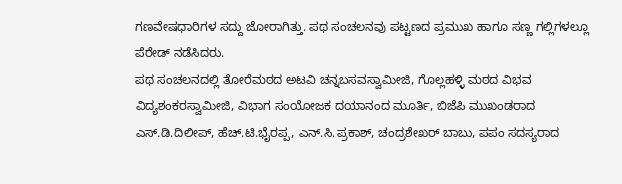ಗಣವೇಷಧಾರಿಗಳ ಸದ್ದು ಜೋರಾಗಿತ್ತು. ಪಥ ಸಂಚಲನವು ಪಟ್ಟಣದ ಪ್ರಮುಖ ಹಾಗೂ ಸಣ್ಣ ಗಲ್ಲಿಗಳಲ್ಲೂ ಪೆರೇಡ್ ನಡೆಸಿದರು.
ಪಥ ಸಂಚಲನದಲ್ಲಿ ತೋರೆಮಠದ ಅಟವಿ ಚನ್ನಬಸವಸ್ವಾಮೀಜಿ, ಗೊಲ್ಲಹಳ್ಳಿ ಮಠದ ವಿಭವ ವಿದ್ಯಶಂಕರಸ್ವಾಮೀಜಿ, ವಿಭಾಗ ಸಂಯೋಜಕ ದಯಾನಂದ ಮೂರ್ತಿ, ಬಿಜೆಪಿ ಮುಖಂಡರಾದ ಎಸ್.ಡಿ.ದಿಲೀಪ್, ಹೆಚ್.ಟಿ.ಭೈರಪ್ಪ, ಎನ್.ಸಿ.ಪ್ರಕಾಶ್, ಚಂದ್ರಶೇಖರ್ ಬಾಬು, ಪಪಂ ಸದಸ್ಯರಾದ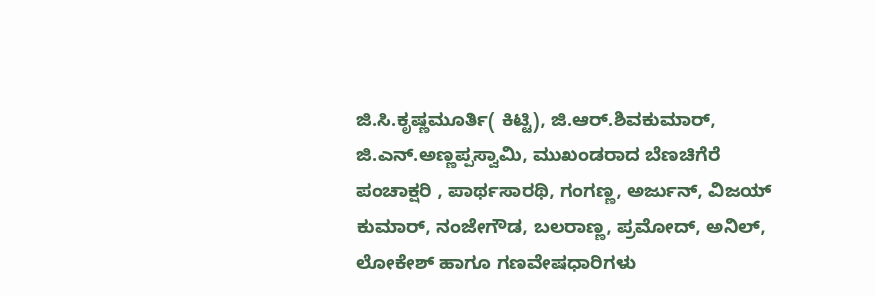ಜಿ.ಸಿ.ಕೃಷ್ಣಮೂರ್ತಿ( ಕಿಟ್ಟಿ), ಜಿ.ಆರ್.ಶಿವಕುಮಾರ್, ಜಿ.ಎನ್.ಅಣ್ಣಪ್ಪಸ್ವಾಮಿ, ಮುಖಂಡರಾದ ಬೆಣಚಿಗೆರೆ ಪಂಚಾಕ್ಷರಿ , ಪಾರ್ಥಸಾರಥಿ, ಗಂಗಣ್ಣ, ಅರ್ಜುನ್, ವಿಜಯ್ ಕುಮಾರ್, ನಂಜೇಗೌಡ, ಬಲರಾಣ್ಣ, ಪ್ರಮೋದ್, ಅನಿಲ್, ಲೋಕೇಶ್ ಹಾಗೂ ಗಣವೇಷಧಾರಿಗಳು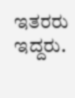ಇತರರು ಇದ್ದರು.